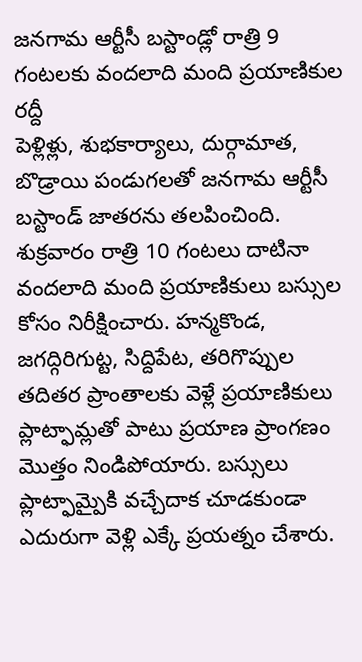జనగామ ఆర్టీసీ బస్టాండ్లో రాత్రి 9 గంటలకు వందలాది మంది ప్రయాణికుల రద్దీ
పెళ్లిళ్లు, శుభకార్యాలు, దుర్గామాత, బొడ్రాయి పండుగలతో జనగామ ఆర్టీసీ బస్టాండ్ జాతరను తలపించింది. శుక్రవారం రాత్రి 10 గంటలు దాటినా వందలాది మంది ప్రయాణికులు బస్సుల కోసం నిరీక్షించారు. హన్మకొండ, జగద్గిరిగుట్ట, సిద్దిపేట, తరిగొప్పుల తదితర ప్రాంతాలకు వెళ్లే ప్రయాణికులు ప్లాట్ఫామ్లతో పాటు ప్రయాణ ప్రాంగణం మొత్తం నిండిపోయారు. బస్సులు ప్లాట్ఫామ్పైకి వచ్చేదాక చూడకుండా ఎదురుగా వెళ్లి ఎక్కే ప్రయత్నం చేశారు.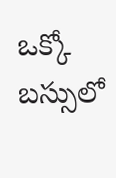ఒక్కో బస్సులో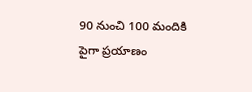90 నుంచి 100 మందికి పైగా ప్రయాణం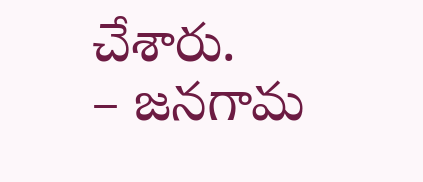చేశారు.
– జనగామ